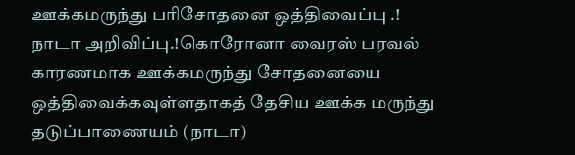ஊக்கமருந்து பரிசோதனை ஒத்திவைப்பு .! நாடா அறிவிப்பு.!கொரோனா வைரஸ் பரவல் காரணமாக ஊக்கமருந்து சோதனையை ஒத்திவைக்கவுள்ளதாகத் தேசிய ஊக்க மருந்து தடுப்பாணையம் (நாடா)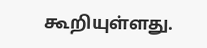கூறியுள்ளது.